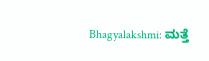Bhagyalakshmi: ಮತ್ತೆ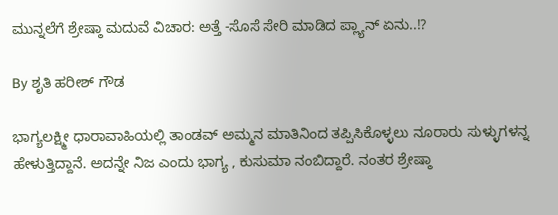ಮುನ್ನಲೆಗೆ ಶ್ರೇಷ್ಠಾ ಮದುವೆ ವಿಚಾರ: ಅತ್ತೆ -ಸೊಸೆ ಸೇರಿ ಮಾಡಿದ ಪ್ಲ್ಯಾನ್ ಏನು..!?

By ಶೃತಿ ಹರೀಶ್ ಗೌಡ

ಭಾಗ್ಯಲಕ್ಷ್ಮೀ ಧಾರಾವಾಹಿಯಲ್ಲಿ ತಾಂಡವ್ ಅಮ್ಮನ ಮಾತಿನಿಂದ ತಪ್ಪಿಸಿಕೊಳ್ಳಲು ನೂರಾರು ಸುಳ್ಳುಗಳನ್ನ ಹೇಳುತ್ತಿದ್ದಾನೆ. ಅದನ್ನೇ ನಿಜ ಎಂದು ಭಾಗ್ಯ , ಕುಸುಮಾ ನಂಬಿದ್ದಾರೆ. ನಂತರ ಶ್ರೇಷ್ಠಾ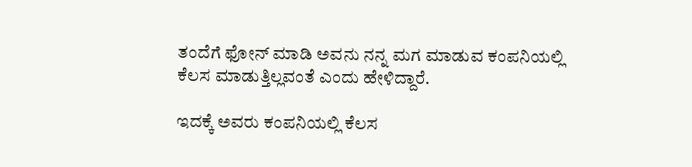ತಂದೆಗೆ ಫೋನ್ ಮಾಡಿ ಅವನು ನನ್ನ ಮಗ ಮಾಡುವ ಕಂಪನಿಯಲ್ಲಿ ಕೆಲಸ ಮಾಡುತ್ತಿಲ್ಲವಂತೆ ಎಂದು ಹೇಳಿದ್ದಾರೆ.

ಇದಕ್ಕೆ ಅವರು ಕಂಪನಿಯಲ್ಲಿ ಕೆಲಸ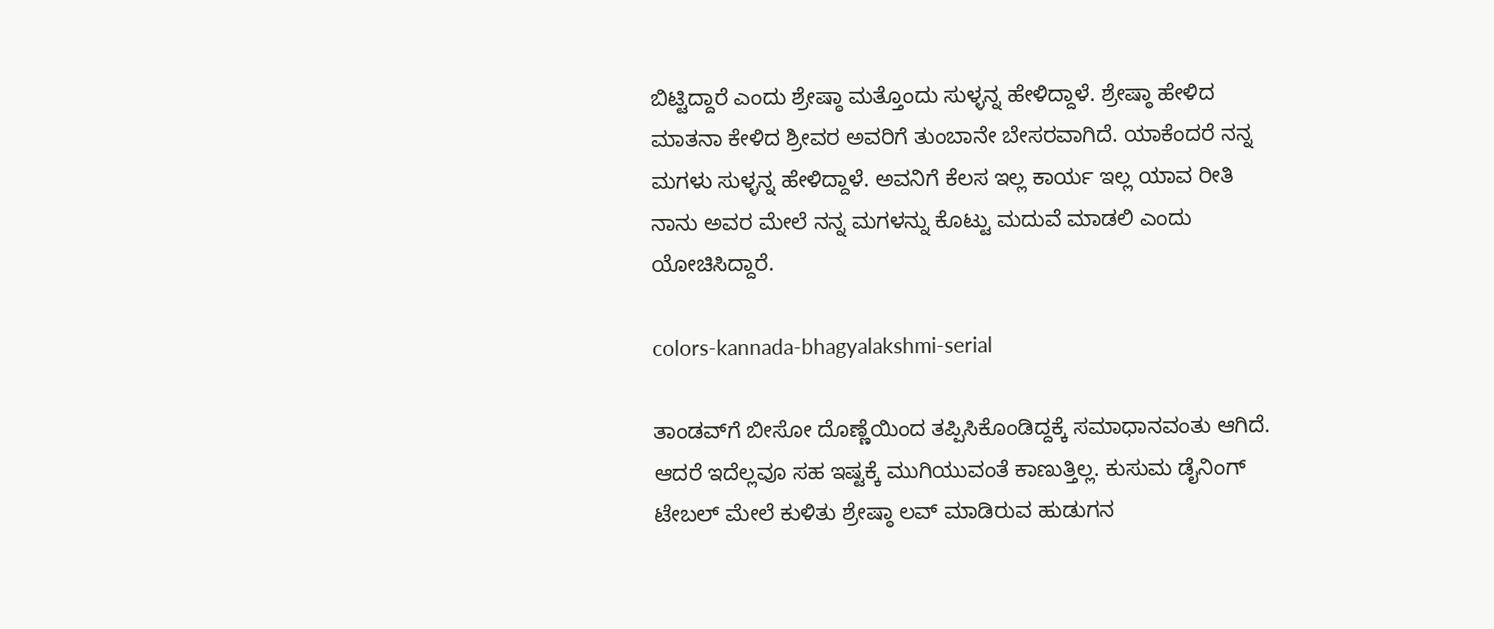ಬಿಟ್ಟಿದ್ದಾರೆ ಎಂದು ಶ್ರೇಷ್ಠಾ ಮತ್ತೊಂದು ಸುಳ್ಳನ್ನ ಹೇಳಿದ್ದಾಳೆ. ಶ್ರೇಷ್ಠಾ ಹೇಳಿದ ಮಾತನಾ ಕೇಳಿದ ಶ್ರೀವರ ಅವರಿಗೆ ತುಂಬಾನೇ ಬೇಸರವಾಗಿದೆ. ಯಾಕೆಂದರೆ ನನ್ನ ಮಗಳು ಸುಳ್ಳನ್ನ ಹೇಳಿದ್ದಾಳೆ. ಅವನಿಗೆ ಕೆಲಸ ಇಲ್ಲ ಕಾರ್ಯ ಇಲ್ಲ ಯಾವ ರೀತಿ ನಾನು ಅವರ ಮೇಲೆ ನನ್ನ ಮಗಳನ್ನು ಕೊಟ್ಟು ಮದುವೆ ಮಾಡಲಿ ಎಂದು ಯೋಚಿಸಿದ್ದಾರೆ.

colors-kannada-bhagyalakshmi-serial

ತಾಂಡವ್‌ಗೆ ಬೀಸೋ ದೊಣ್ಣೆಯಿಂದ ತಪ್ಪಿಸಿಕೊಂಡಿದ್ದಕ್ಕೆ ಸಮಾಧಾನವಂತು ಆಗಿದೆ. ಆದರೆ ಇದೆಲ್ಲವೂ ಸಹ ಇಷ್ಟಕ್ಕೆ ಮುಗಿಯುವಂತೆ ಕಾಣುತ್ತಿಲ್ಲ. ಕುಸುಮ ಡೈನಿಂಗ್ ಟೇಬಲ್ ಮೇಲೆ ಕುಳಿತು ಶ್ರೇಷ್ಠಾ ಲವ್ ಮಾಡಿರುವ ಹುಡುಗನ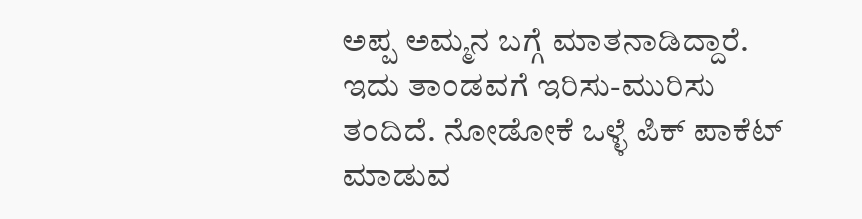ಅಪ್ಪ ಅಮ್ಮನ ಬಗ್ಗೆ ಮಾತನಾಡಿದ್ದಾರೆ. ಇದು ತಾಂಡವಗೆ ಇರಿಸು-ಮುರಿಸು ತಂದಿದೆ. ನೋಡೋಕೆ ಒಳ್ಳೆ ಪಿಕ್ ಪಾಕೆಟ್ ಮಾಡುವ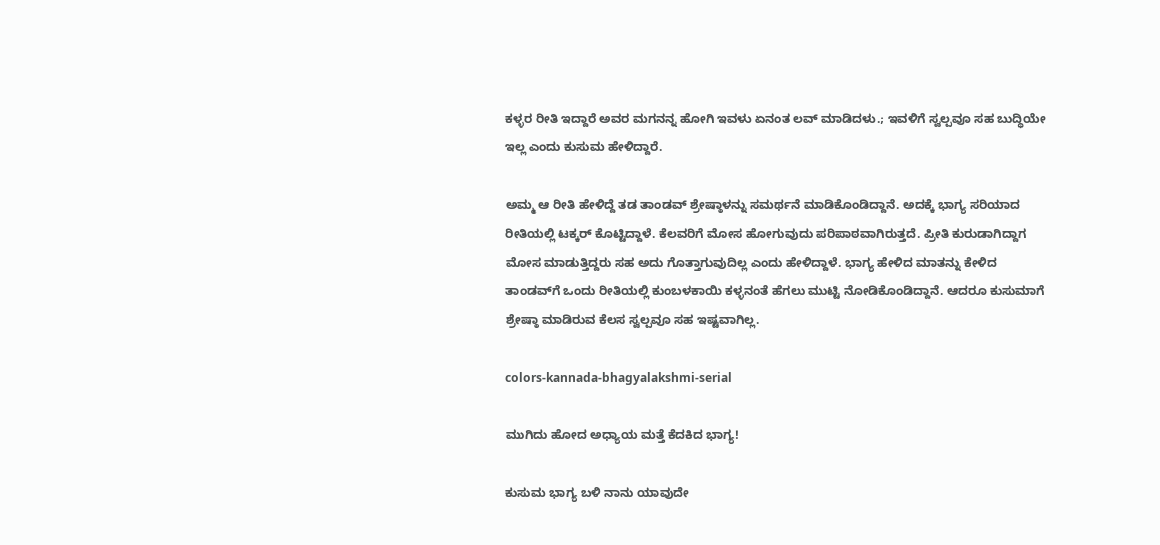ಕಳ್ಳರ ರೀತಿ ಇದ್ದಾರೆ ಅವರ ಮಗನನ್ನ ಹೋಗಿ ಇವಳು ಏನಂತ ಲವ್ ಮಾಡಿದಳು.; ಇವಳಿಗೆ ಸ್ವಲ್ಪವೂ ಸಹ ಬುದ್ಧಿಯೇ ಇಲ್ಲ ಎಂದು ಕುಸುಮ ಹೇಳಿದ್ದಾರೆ.

ಅಮ್ಮ ಆ ರೀತಿ ಹೇಳಿದ್ದೆ ತಡ ತಾಂಡವ್ ಶ್ರೇಷ್ಠಾಳನ್ನು ಸಮರ್ಥನೆ ಮಾಡಿಕೊಂಡಿದ್ದಾನೆ. ಅದಕ್ಕೆ ಭಾಗ್ಯ ಸರಿಯಾದ ರೀತಿಯಲ್ಲಿ ಟಕ್ಕರ್ ಕೊಟ್ಟಿದ್ದಾಳೆ. ಕೆಲವರಿಗೆ ಮೋಸ ಹೋಗುವುದು ಪರಿಪಾಠವಾಗಿರುತ್ತದೆ. ಪ್ರೀತಿ ಕುರುಡಾಗಿದ್ದಾಗ ಮೋಸ ಮಾಡುತ್ತಿದ್ದರು ಸಹ ಅದು ಗೊತ್ತಾಗುವುದಿಲ್ಲ ಎಂದು ಹೇಳಿದ್ದಾಳೆ. ಭಾಗ್ಯ ಹೇಳಿದ ಮಾತನ್ನು ಕೇಳಿದ ತಾಂಡವ್‌ಗೆ ಒಂದು ರೀತಿಯಲ್ಲಿ ಕುಂಬಳಕಾಯಿ ಕಳ್ಳನಂತೆ ಹೆಗಲು ಮುಟ್ಟಿ ನೋಡಿಕೊಂಡಿದ್ದಾನೆ. ಆದರೂ ಕುಸುಮಾಗೆ ಶ್ರೇಷ್ಠಾ ಮಾಡಿರುವ ಕೆಲಸ ಸ್ವಲ್ಪವೂ ಸಹ ಇಷ್ಟವಾಗಿಲ್ಲ.

colors-kannada-bhagyalakshmi-serial

ಮುಗಿದು ಹೋದ ಅಧ್ಯಾಯ ಮತ್ತೆ ಕೆದಕಿದ ಭಾಗ್ಯ!

ಕುಸುಮ ಭಾಗ್ಯ ಬಳಿ ನಾನು ಯಾವುದೇ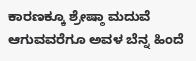ಕಾರಣಕ್ಕೂ ಶ್ರೇಷ್ಠಾ ಮದುವೆ ಆಗುವವರೆಗೂ ಅವಳ ಬೆನ್ನ ಹಿಂದೆ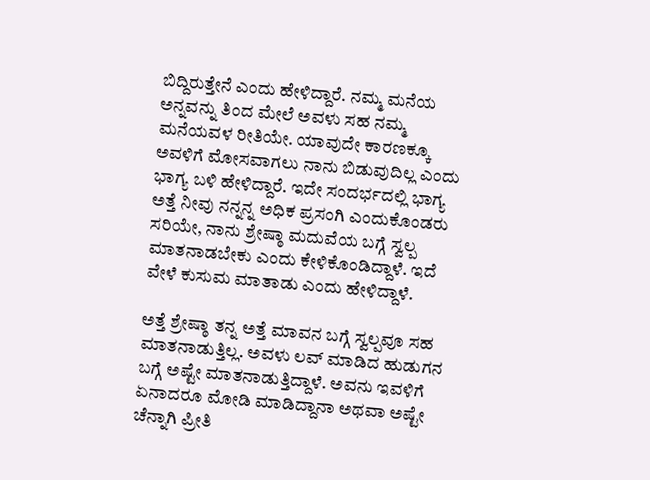ಬಿದ್ದಿರುತ್ತೇನೆ ಎಂದು ಹೇಳಿದ್ದಾರೆ. ನಮ್ಮ ಮನೆಯ ಅನ್ನವನ್ನು ತಿಂದ ಮೇಲೆ ಅವಳು ಸಹ ನಮ್ಮ ಮನೆಯವಳ ರೀತಿಯೇ. ಯಾವುದೇ ಕಾರಣಕ್ಕೂ ಅವಳಿಗೆ ಮೋಸವಾಗಲು ನಾನು ಬಿಡುವುದಿಲ್ಲ ಎಂದು ಭಾಗ್ಯ ಬಳಿ ಹೇಳಿದ್ದಾರೆ. ಇದೇ ಸಂದರ್ಭದಲ್ಲಿ ಭಾಗ್ಯ ಅತ್ತೆ ನೀವು ನನ್ನನ್ನ ಅಧಿಕ ಪ್ರಸಂಗಿ ಎಂದುಕೊಂಡರು ಸರಿಯೇ, ನಾನು ಶ್ರೇಷ್ಠಾ ಮದುವೆಯ ಬಗ್ಗೆ ಸ್ವಲ್ಪ ಮಾತನಾಡಬೇಕು ಎಂದು ಕೇಳಿಕೊಂಡಿದ್ದಾಳೆ. ಇದೆ ವೇಳೆ ಕುಸುಮ ಮಾತಾಡು ಎಂದು ಹೇಳಿದ್ದಾಳೆ.

ಅತ್ತೆ ಶ್ರೇಷ್ಠಾ ತನ್ನ ಅತ್ತೆ ಮಾವನ ಬಗ್ಗೆ ಸ್ವಲ್ಪವೂ ಸಹ ಮಾತನಾಡುತ್ತಿಲ್ಲ. ಅವಳು ಲವ್ ಮಾಡಿದ ಹುಡುಗನ ಬಗ್ಗೆ ಅಷ್ಟೇ ಮಾತನಾಡುತ್ತಿದ್ದಾಳೆ. ಅವನು ಇವಳಿಗೆ ಏನಾದರೂ ಮೋಡಿ ಮಾಡಿದ್ದಾನಾ ಅಥವಾ ಅಷ್ಟೇ ಚೆನ್ನಾಗಿ ಪ್ರೀತಿ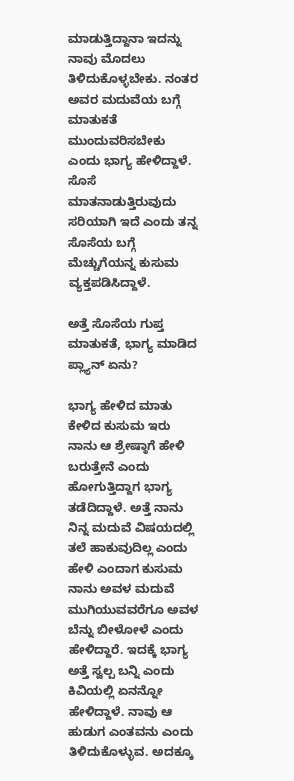ಮಾಡುತ್ತಿದ್ದಾನಾ ಇದನ್ನು ನಾವು ಮೊದಲು ತಿಳಿದುಕೊಳ್ಳಬೇಕು. ನಂತರ ಅವರ ಮದುವೆಯ ಬಗ್ಗೆ ಮಾತುಕತೆ ಮುಂದುವರಿಸಬೇಕು ಎಂದು ಭಾಗ್ಯ ಹೇಳಿದ್ದಾಳೆ. ಸೊಸೆ ಮಾತನಾಡುತ್ತಿರುವುದು ಸರಿಯಾಗಿ ಇದೆ ಎಂದು ತನ್ನ ಸೊಸೆಯ ಬಗ್ಗೆ ಮೆಚ್ಚುಗೆಯನ್ನ ಕುಸುಮ ವ್ಯಕ್ತಪಡಿಸಿದ್ದಾಳೆ.

ಅತ್ತೆ ಸೊಸೆಯ ಗುಪ್ತ ಮಾತುಕತೆ, ಭಾಗ್ಯ ಮಾಡಿದ ಪ್ಲ್ಯಾನ್ ಏನು?

ಭಾಗ್ಯ ಹೇಳಿದ ಮಾತು ಕೇಳಿದ ಕುಸುಮ ಇರು ನಾನು ಆ ಶ್ರೇಷ್ಠಾಗೆ ಹೇಳಿ ಬರುತ್ತೇನೆ ಎಂದು ಹೋಗುತ್ತಿದ್ದಾಗ ಭಾಗ್ಯ ತಡೆದಿದ್ದಾಳೆ. ಅತ್ತೆ ನಾನು ನಿನ್ನ ಮದುವೆ ವಿಷಯದಲ್ಲಿ ತಲೆ ಹಾಕುವುದಿಲ್ಲ ಎಂದು ಹೇಳಿ ಎಂದಾಗ ಕುಸುಮ ನಾನು ಅವಳ ಮದುವೆ ಮುಗಿಯುವವರೆಗೂ ಅವಳ ಬೆನ್ನು ಬೀಳೋಳೆ ಎಂದು ಹೇಳಿದ್ದಾರೆ. ಇದಕ್ಕೆ ಭಾಗ್ಯ ಅತ್ತೆ ಸ್ವಲ್ಪ ಬನ್ನಿ ಎಂದು ಕಿವಿಯಲ್ಲಿ ಏನನ್ನೋ ಹೇಳಿದ್ದಾಳೆ. ನಾವು ಆ ಹುಡುಗ ಎಂತವನು ಎಂದು ತಿಳಿದುಕೊಳ್ಳುವ. ಅದಕ್ಕೂ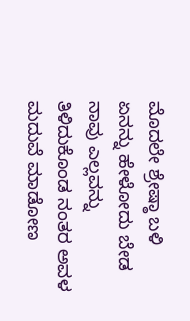ಮೊದಲೇ ಶ್ರೇಷ್ಠಾ ಬಳಿ ಏನನ್ನು ಹೇಳೋದು ಬೇಡ ನಾವು ಎಲ್ಲವನ್ನು ತಿಳಿದುಕೊಂಡ ನಂತರ ಅವಳ ಮದುವೆ ಮಾಡೋಣ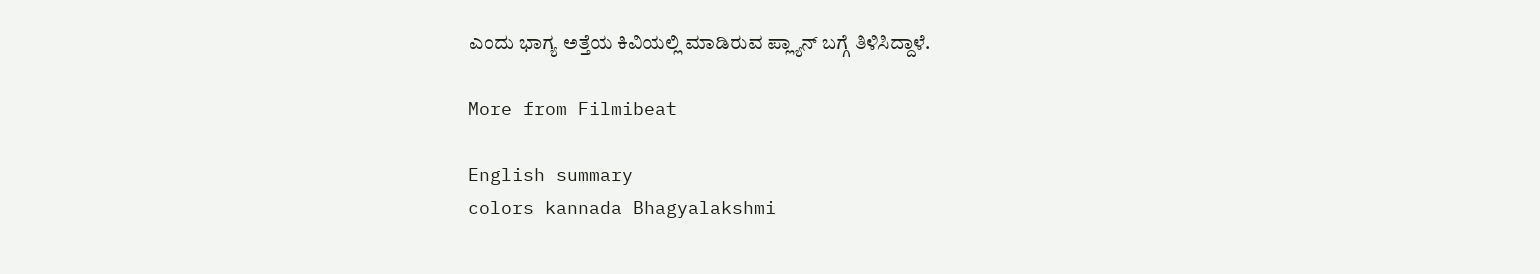ಎಂದು ಭಾಗ್ಯ ಅತ್ತೆಯ ಕಿವಿಯಲ್ಲಿ ಮಾಡಿರುವ ಪ್ಲ್ಯಾನ್ ಬಗ್ಗೆ ತಿಳಿಸಿದ್ದಾಳೆ.

More from Filmibeat

English summary
colors kannada Bhagyalakshmi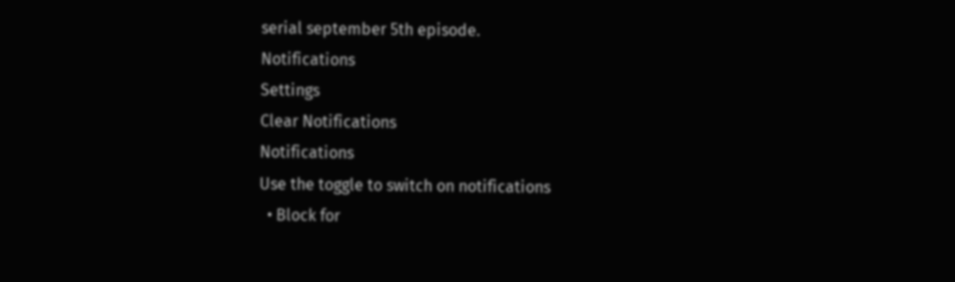serial september 5th episode.
Notifications
Settings
Clear Notifications
Notifications
Use the toggle to switch on notifications
  • Block for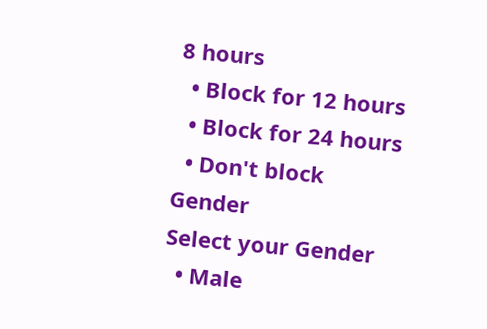8 hours
  • Block for 12 hours
  • Block for 24 hours
  • Don't block
Gender
Select your Gender
  • Male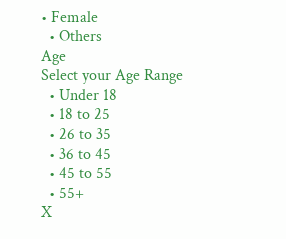• Female
  • Others
Age
Select your Age Range
  • Under 18
  • 18 to 25
  • 26 to 35
  • 36 to 45
  • 45 to 55
  • 55+
X